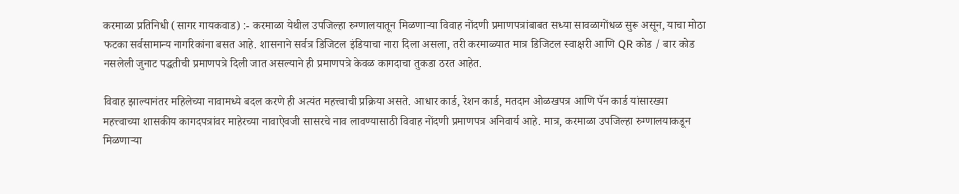करमाळा प्रतिनिधी (सागर गायकवाड) :- करमाळा येथील उपजिल्हा रुग्णालयातून मिळणाऱ्या विवाह नोंदणी प्रमाणपत्रांबाबत सध्या सावळागोंधळ सुरू असून, याचा मोठा फटका सर्वसामान्य नागरिकांना बसत आहे. शासनाने सर्वत्र डिजिटल इंडियाचा नारा दिला असला, तरी करमाळ्यात मात्र डिजिटल स्वाक्षरी आणि QR कोड / बार कोड नसलेली जुनाट पद्धतीची प्रमाणपत्रे दिली जात असल्याने ही प्रमाणपत्रे केवळ कागदाचा तुकडा ठरत आहेत.

विवाह झाल्यानंतर महिलेच्या नावामध्ये बदल करणे ही अत्यंत महत्त्वाची प्रक्रिया असते. आधार कार्ड, रेशन कार्ड, मतदान ओळखपत्र आणि पॅन कार्ड यांसारख्या महत्त्वाच्या शासकीय कागदपत्रांवर माहेरच्या नावाऐवजी सासरचे नाव लावण्यासाठी विवाह नोंदणी प्रमाणपत्र अनिवार्य आहे. मात्र, करमाळा उपजिल्हा रुग्णालयाकडून मिळणाऱ्या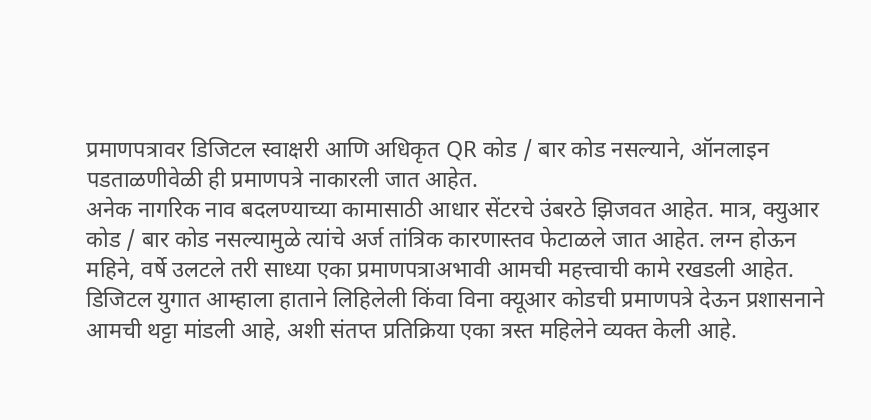प्रमाणपत्रावर डिजिटल स्वाक्षरी आणि अधिकृत QR कोड / बार कोड नसल्याने, ऑनलाइन पडताळणीवेळी ही प्रमाणपत्रे नाकारली जात आहेत.
अनेक नागरिक नाव बदलण्याच्या कामासाठी आधार सेंटरचे उंबरठे झिजवत आहेत. मात्र, क्युआर कोड / बार कोड नसल्यामुळे त्यांचे अर्ज तांत्रिक कारणास्तव फेटाळले जात आहेत. लग्न होऊन महिने, वर्षे उलटले तरी साध्या एका प्रमाणपत्राअभावी आमची महत्त्वाची कामे रखडली आहेत. डिजिटल युगात आम्हाला हाताने लिहिलेली किंवा विना क्यूआर कोडची प्रमाणपत्रे देऊन प्रशासनाने आमची थट्टा मांडली आहे, अशी संतप्त प्रतिक्रिया एका त्रस्त महिलेने व्यक्त केली आहे.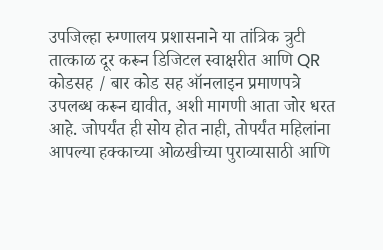उपजिल्हा रुग्णालय प्रशासनाने या तांत्रिक त्रुटी तात्काळ दूर करून डिजिटल स्वाक्षरीत आणि QR कोडसह / बार कोड सह ऑनलाइन प्रमाणपत्रे उपलब्ध करून द्यावीत, अशी मागणी आता जोर धरत आहे. जोपर्यंत ही सोय होत नाही, तोपर्यंत महिलांना आपल्या हक्काच्या ओळखीच्या पुराव्यासाठी आणि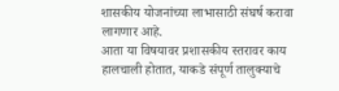शासकीय योजनांच्या लाभासाठी संघर्ष करावा लागणार आहे.
आता या विषयावर प्रशासकीय स्तरावर काय हालचाली होतात, याकडे संपूर्ण तालुक्याचे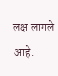लक्ष लागले आहे.